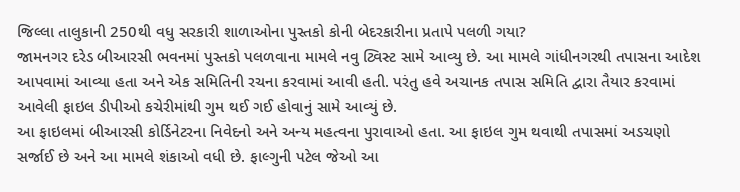જિલ્લા તાલુકાની 250થી વધુ સરકારી શાળાઓના પુસ્તકો કોની બેદરકારીના પ્રતાપે પલળી ગયા?
જામનગર દરેડ બીઆરસી ભવનમાં પુસ્તકો પલળવાના મામલે નવુ ટ્વિસ્ટ સામે આવ્યુ છે. આ મામલે ગાંધીનગરથી તપાસના આદેશ આપવામાં આવ્યા હતા અને એક સમિતિની રચના કરવામાં આવી હતી. પરંતુ હવે અચાનક તપાસ સમિતિ દ્વારા તૈયાર કરવામાં આવેલી ફાઇલ ડીપીઓ કચેરીમાંથી ગુમ થઈ ગઈ હોવાનું સામે આવ્યું છે.
આ ફાઇલમાં બીઆરસી કોર્ડિનેટરના નિવેદનો અને અન્ય મહત્વના પુરાવાઓ હતા. આ ફાઇલ ગુમ થવાથી તપાસમાં અડચણો સર્જાઈ છે અને આ મામલે શંકાઓ વધી છે. ફાલ્ગુની પટેલ જેઓ આ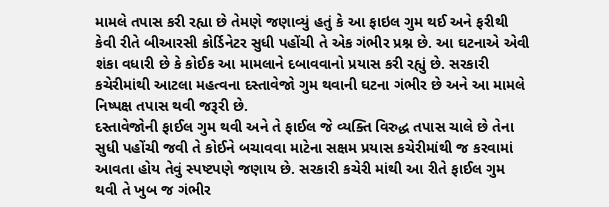મામલે તપાસ કરી રહ્યા છે તેમણે જણાવ્યું હતું કે આ ફાઇલ ગુમ થઈ અને ફરીથી કેવી રીતે બીઆરસી કોર્ડિનેટર સુધી પહોંચી તે એક ગંભીર પ્રશ્ન છે. આ ઘટનાએ એવી શંકા વધારી છે કે કોઈક આ મામલાને દબાવવાનો પ્રયાસ કરી રહ્યું છે. સરકારી કચેરીમાંથી આટલા મહત્વના દસ્તાવેજો ગુમ થવાની ઘટના ગંભીર છે અને આ મામલે નિષ્પક્ષ તપાસ થવી જરૂરી છે.
દસ્તાવેજોની ફાઈલ ગુમ થવી અને તે ફાઈલ જે વ્યક્તિ વિરુદ્ધ તપાસ ચાલે છે તેના સુધી પહોંચી જવી તે કોઈને બચાવવા માટેના સક્ષમ પ્રયાસ કચેરીમાંથી જ કરવામાં આવતા હોય તેવું સ્પષ્ટપણે જણાય છે. સરકારી કચેરી માંથી આ રીતે ફાઈલ ગુમ થવી તે ખુબ જ ગંભીર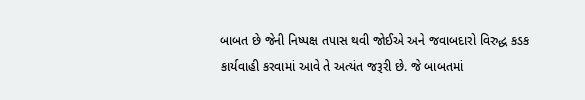બાબત છે જેની નિષ્પક્ષ તપાસ થવી જોઈએ અને જવાબદારો વિરુદ્ધ કડક કાર્યવાહી કરવામાં આવે તે અત્યંત જરૂરી છે. જે બાબતમાં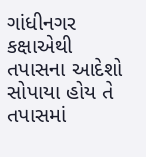ગાંધીનગર કક્ષાએથી તપાસના આદેશો સોપાયા હોય તે તપાસમાં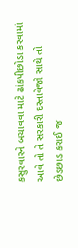કસુરવારને બચાવવા માટે ઢાંકપીછોડા કરવામાં આવે તો તે સરકારી દસ્તાવેજો સાથે તો છેડછાડ કરાઈ જ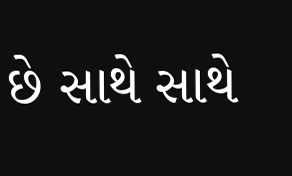છે સાથે સાથે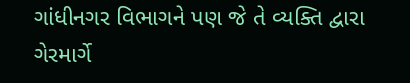ગાંધીનગર વિભાગને પણ જે તે વ્યક્તિ દ્વારા ગેરમાર્ગે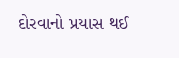દોરવાનો પ્રયાસ થઈ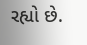રહ્યો છે.